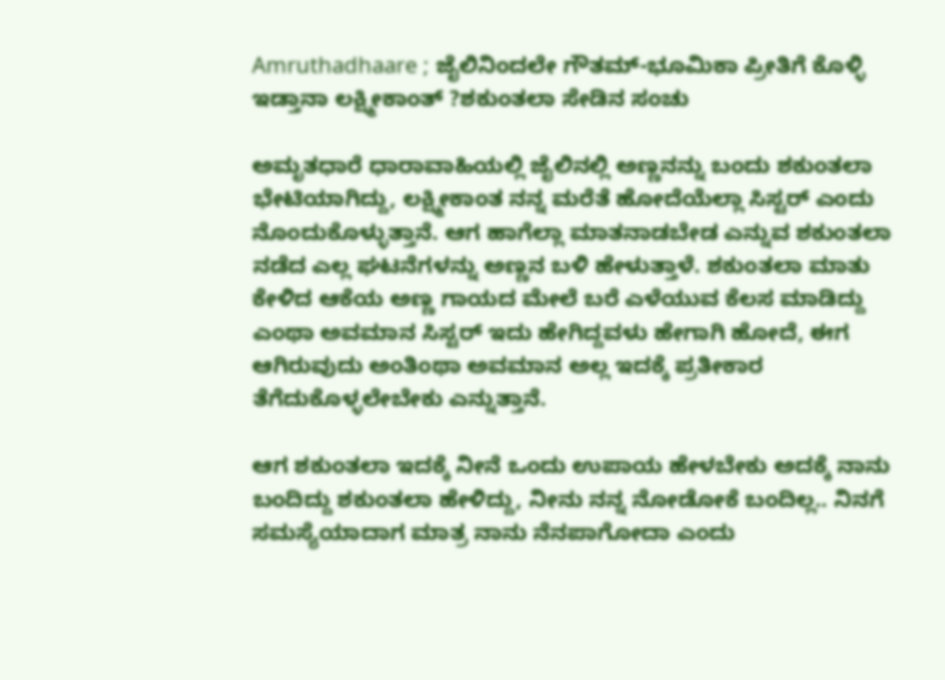Amruthadhaare ; ಜೈಲಿನಿಂದಲೇ ಗೌತಮ್-ಭೂಮಿಕಾ ಪ್ರೀತಿಗೆ ಕೊಳ್ಳಿ ಇಡ್ತಾನಾ ಲಕ್ಷ್ಮೀಕಾಂತ್ ?ಶಕುಂತಲಾ ಸೇಡಿನ ಸಂಚು

ಅಮೃತಧಾರೆ ಧಾರಾವಾಹಿಯಲ್ಲಿ ಜೈಲಿನಲ್ಲಿ ಅಣ್ಣನನ್ನು ಬಂದು ಶಕುಂತಲಾ ಭೇಟಿಯಾಗಿದ್ದು, ಲಕ್ಷ್ಮೀಕಾಂತ ನನ್ನ ಮರೆತೆ ಹೋದೆಯೆಲ್ಲಾ ಸಿಸ್ಟರ್ ಎಂದು ನೊಂದುಕೊಳ್ಳುತ್ತಾನೆ. ಆಗ ಹಾಗೆಲ್ಲಾ ಮಾತನಾಡಬೇಡ ಎನ್ನುವ ಶಕುಂತಲಾ ನಡೆದ ಎಲ್ಲ ಘಟನೆಗಳನ್ನು ಅಣ್ಣನ ಬಳಿ ಹೇಳುತ್ತಾಳೆ. ಶಕುಂತಲಾ ಮಾತು ಕೇಳಿದ ಆಕೆಯ ಅಣ್ಣ ಗಾಯದ ಮೇಲೆ ಬರೆ ಎಳೆಯುವ ಕೆಲಸ ಮಾಡಿದ್ದು ಎಂಥಾ ಅವಮಾನ ಸಿಸ್ಟರ್ ಇದು ಹೇಗಿದ್ದವಳು ಹೇಗಾಗಿ ಹೋದೆ, ಈಗ ಆಗಿರುವುದು ಅಂತಿಂಥಾ ಅವಮಾನ ಅಲ್ಲ ಇದಕ್ಕೆ ಪ್ರತೀಕಾರ ತೆಗೆದುಕೊಳ್ಳಲೇಬೇಕು ಎನ್ನುತ್ತಾನೆ.

ಆಗ ಶಕುಂತಲಾ ಇದಕ್ಕೆ ನೀನೆ ಒಂದು ಉಪಾಯ ಹೇಳಬೇಕು ಅದಕ್ಕೆ ನಾನು ಬಂದಿದ್ದು ಶಕುಂತಲಾ ಹೇಳಿದ್ದು, ನೀನು ನನ್ನ ನೋಡೋಕೆ ಬಂದಿಲ್ಲ.. ನಿನಗೆ ಸಮಸ್ಯೆಯಾದಾಗ ಮಾತ್ರ ನಾನು ನೆನಪಾಗೋದಾ ಎಂದು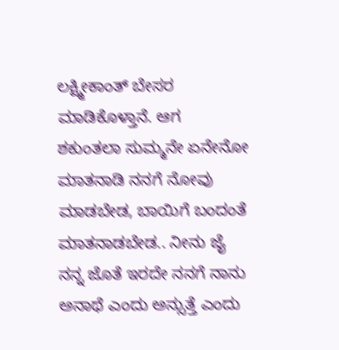ಲಕ್ಷ್ಮೀಕಾಂತ್ ಬೇಸರ ಮಾಡಿಕೊಳ್ತಾನೆ. ಆಗ ಶಕುಂತಲಾ ಸುಮ್ಮನೇ ಏನೇನೋ ಮಾತನಾಡಿ ನನಗೆ ನೋವು ಮಾಡಬೇಡ, ಬಾಯಿಗೆ ಬಂದಂತೆ ಮಾತನಾಡಬೇಡ.. ನೀನು ಜೈ ನನ್ನ ಜೊತೆ ಇರದೇ ನನಗೆ ನಾನು ಅನಾಥೆ ಎಂದು ಅನ್ಸುತ್ತೆ ಎಂದು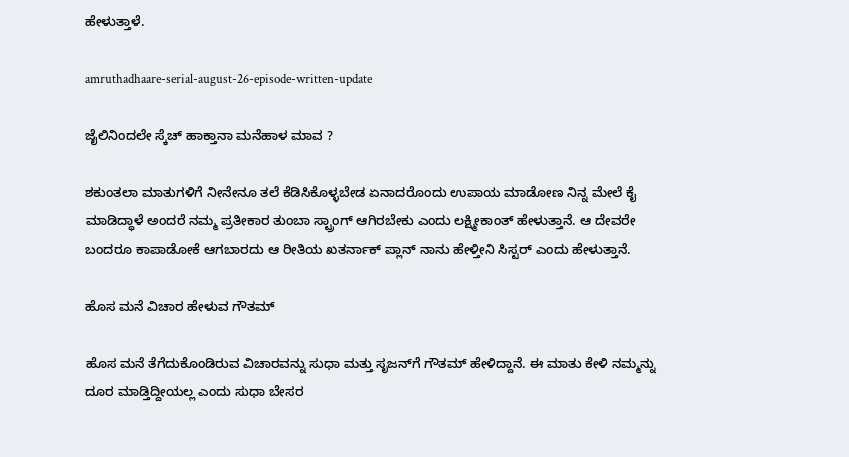ಹೇಳುತ್ತಾಳೆ.

amruthadhaare-serial-august-26-episode-written-update

ಜೈಲಿನಿಂದಲೇ ಸ್ಕೆಚ್ ಹಾಕ್ತಾನಾ ಮನೆಹಾಳ ಮಾವ ?

ಶಕುಂತಲಾ ಮಾತುಗಳಿಗೆ ನೀನೇನೂ ತಲೆ ಕೆಡಿಸಿಕೊಳ್ಳಬೇಡ ಏನಾದರೊಂದು ಉಪಾಯ ಮಾಡೋಣ ನಿನ್ನ ಮೇಲೆ ಕೈ ಮಾಡಿದ್ಧಾಳೆ ಅಂದರೆ ನಮ್ಮ ಪ್ರತೀಕಾರ ತುಂಬಾ ಸ್ಟ್ರಾಂಗ್ ಆಗಿರಬೇಕು ಎಂದು ಲಕ್ಷ್ಮೀಕಾಂತ್ ಹೇಳುತ್ತಾನೆ. ಆ ದೇವರೇ ಬಂದರೂ ಕಾಪಾಡೋಕೆ ಆಗಬಾರದು ಆ ರೀತಿಯ ಖತರ್ನಾಕ್ ಪ್ಲಾನ್ ನಾನು ಹೇಳ್ತೀನಿ ಸಿಸ್ಟರ್ ಎಂದು ಹೇಳುತ್ತಾನೆ.

ಹೊಸ ಮನೆ ವಿಚಾರ ಹೇಳುವ ಗೌತಮ್

ಹೊಸ ಮನೆ ತೆಗೆದುಕೊಂಡಿರುವ ವಿಚಾರವನ್ನು ಸುಧಾ ಮತ್ತು ಸೃಜನ್‌ಗೆ ಗೌತಮ್ ಹೇಳಿದ್ದಾನೆ. ಈ ಮಾತು ಕೇಳಿ ನಮ್ಮನ್ನು ದೂರ ಮಾಡ್ತಿದ್ದೀಯಲ್ಲ ಎಂದು ಸುಧಾ ಬೇಸರ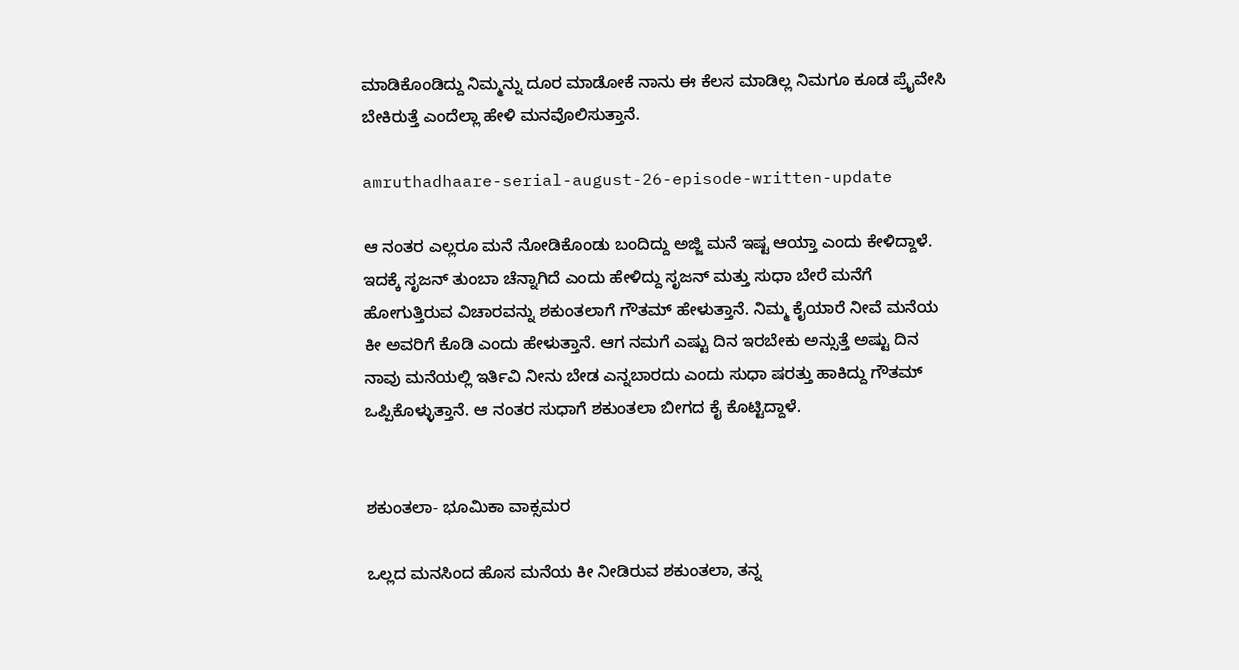ಮಾಡಿಕೊಂಡಿದ್ದು ನಿಮ್ಮನ್ನು ದೂರ ಮಾಡೋಕೆ ನಾನು ಈ ಕೆಲಸ ಮಾಡಿಲ್ಲ ನಿಮಗೂ ಕೂಡ ಪ್ರೈವೇಸಿ ಬೇಕಿರುತ್ತೆ ಎಂದೆಲ್ಲಾ ಹೇಳಿ ಮನವೊಲಿಸುತ್ತಾನೆ.

amruthadhaare-serial-august-26-episode-written-update

ಆ ನಂತರ ಎಲ್ಲರೂ ಮನೆ ನೋಡಿಕೊಂಡು ಬಂದಿದ್ದು ಅಜ್ಜಿ ಮನೆ ಇಷ್ಟ ಆಯ್ತಾ ಎಂದು ಕೇಳಿದ್ದಾಳೆ. ಇದಕ್ಕೆ ಸೃಜನ್ ತುಂಬಾ ಚೆನ್ನಾಗಿದೆ ಎಂದು ಹೇಳಿದ್ದು ಸೃಜನ್ ಮತ್ತು ಸುಧಾ ಬೇರೆ ಮನೆಗೆ ಹೋಗುತ್ತಿರುವ ವಿಚಾರವನ್ನು ಶಕುಂತಲಾಗೆ ಗೌತಮ್ ಹೇಳುತ್ತಾನೆ. ನಿಮ್ಮ ಕೈಯಾರೆ ನೀವೆ ಮನೆಯ ಕೀ ಅವರಿಗೆ ಕೊಡಿ ಎಂದು ಹೇಳುತ್ತಾನೆ. ಆಗ ನಮಗೆ ಎಷ್ಟು ದಿನ ಇರಬೇಕು ಅನ್ಸುತ್ತೆ ಅಷ್ಟು ದಿನ ನಾವು ಮನೆಯಲ್ಲಿ ಇರ್ತಿವಿ ನೀನು ಬೇಡ ಎನ್ನಬಾರದು ಎಂದು ಸುಧಾ ಷರತ್ತು ಹಾಕಿದ್ದು ಗೌತಮ್ ಒಪ್ಪಿಕೊಳ್ಳುತ್ತಾನೆ. ಆ ನಂತರ ಸುಧಾಗೆ ಶಕುಂತಲಾ ಬೀಗದ ಕೈ ಕೊಟ್ಟಿದ್ದಾಳೆ.


ಶಕುಂತಲಾ- ಭೂಮಿಕಾ ವಾಕ್ಸಮರ

ಒಲ್ಲದ ಮನಸಿಂದ ಹೊಸ ಮನೆಯ ಕೀ ನೀಡಿರುವ ಶಕುಂತಲಾ, ತನ್ನ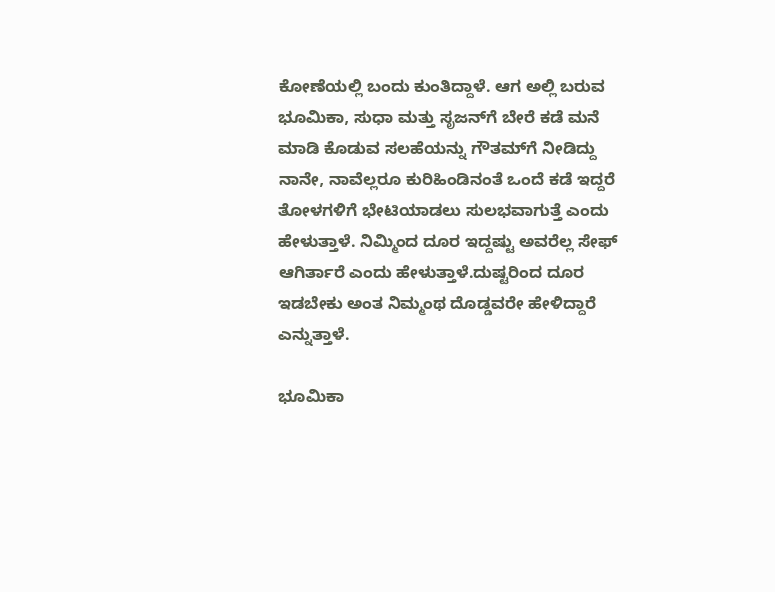ಕೋಣೆಯಲ್ಲಿ ಬಂದು ಕುಂತಿದ್ದಾಳೆ. ಆಗ ಅಲ್ಲಿ ಬರುವ ಭೂಮಿಕಾ, ಸುಧಾ ಮತ್ತು ಸೃಜನ್‌ಗೆ ಬೇರೆ ಕಡೆ ಮನೆ ಮಾಡಿ ಕೊಡುವ ಸಲಹೆಯನ್ನು ಗೌತಮ್‌ಗೆ ನೀಡಿದ್ದು ನಾನೇ, ನಾವೆಲ್ಲರೂ ಕುರಿಹಿಂಡಿನಂತೆ ಒಂದೆ ಕಡೆ ಇದ್ದರೆ ತೋಳಗಳಿಗೆ ಭೇಟಿಯಾಡಲು ಸುಲಭವಾಗುತ್ತೆ ಎಂದು ಹೇಳುತ್ತಾಳೆ. ನಿಮ್ಮಿಂದ ದೂರ ಇದ್ದಷ್ಟು ಅವರೆಲ್ಲ ಸೇಫ್ ಆಗಿರ್ತಾರೆ ಎಂದು ಹೇಳುತ್ತಾಳೆ.ದುಷ್ಟರಿಂದ ದೂರ ಇಡಬೇಕು ಅಂತ ನಿಮ್ಮಂಥ ದೊಡ್ಡವರೇ ಹೇಳಿದ್ದಾರೆ ಎನ್ನುತ್ತಾಳೆ.

ಭೂಮಿಕಾ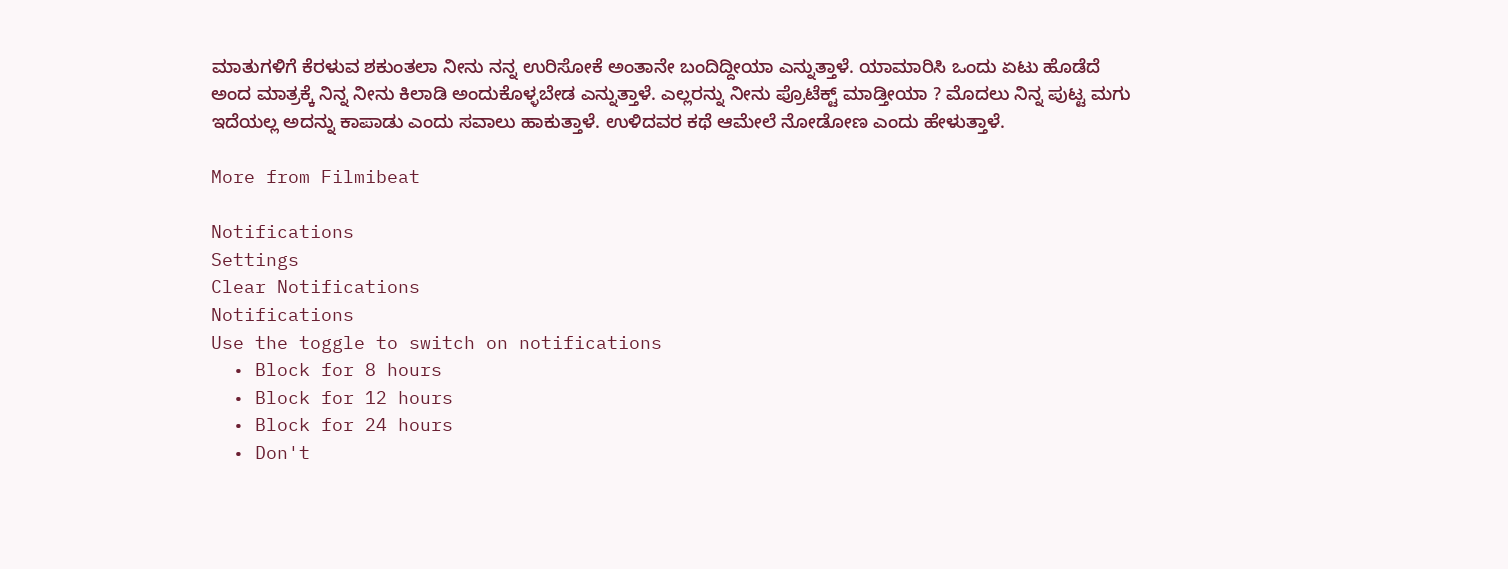ಮಾತುಗಳಿಗೆ ಕೆರಳುವ ಶಕುಂತಲಾ ನೀನು ನನ್ನ ಉರಿಸೋಕೆ ಅಂತಾನೇ ಬಂದಿದ್ದೀಯಾ ಎನ್ನುತ್ತಾಳೆ. ಯಾಮಾರಿಸಿ ಒಂದು ಏಟು ಹೊಡೆದೆ ಅಂದ ಮಾತ್ರಕ್ಕೆ ನಿನ್ನ ನೀನು ಕಿಲಾಡಿ ಅಂದುಕೊಳ್ಳಬೇಡ ಎನ್ನುತ್ತಾಳೆ. ಎಲ್ಲರನ್ನು ನೀನು ಪ್ರೊಟೆಕ್ಟ್ ಮಾಡ್ತೀಯಾ ? ಮೊದಲು ನಿನ್ನ ಪುಟ್ಟ ಮಗು ಇದೆಯಲ್ಲ ಅದನ್ನು ಕಾಪಾಡು ಎಂದು ಸವಾಲು ಹಾಕುತ್ತಾಳೆ. ಉಳಿದವರ ಕಥೆ ಆಮೇಲೆ ನೋಡೋಣ ಎಂದು ಹೇಳುತ್ತಾಳೆ.

More from Filmibeat

Notifications
Settings
Clear Notifications
Notifications
Use the toggle to switch on notifications
  • Block for 8 hours
  • Block for 12 hours
  • Block for 24 hours
  • Don't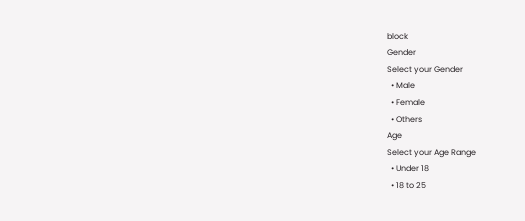block
Gender
Select your Gender
  • Male
  • Female
  • Others
Age
Select your Age Range
  • Under 18
  • 18 to 25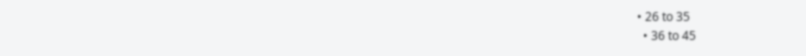• 26 to 35
  • 36 to 45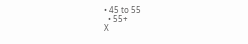• 45 to 55
  • 55+
X